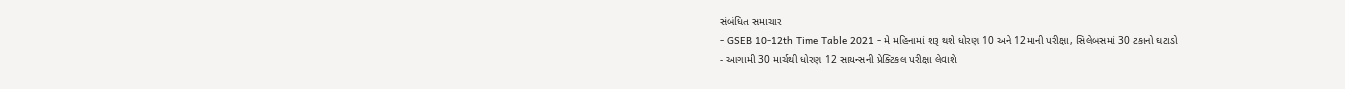સંબંધિત સમાચાર
- GSEB 10-12th Time Table 2021 - મે મહિનામાં શરૂ થશે ધોરણ 10 અને 12માની પરીક્ષા, સિલેબસમાં 30 ટકાનો ઘટાડો
- આગામી 30 માર્ચથી ધોરણ 12 સાયન્સની પ્રેક્ટિકલ પરીક્ષા લેવાશે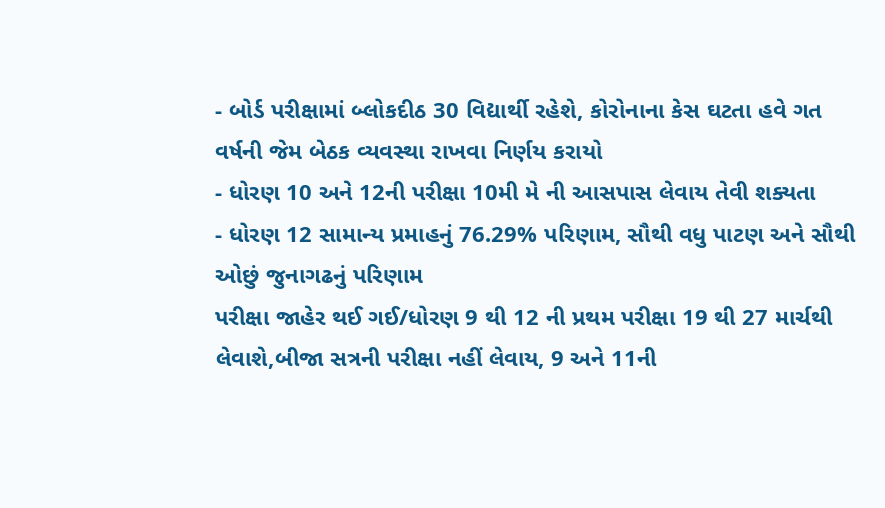- બોર્ડ પરીક્ષામાં બ્લોકદીઠ 30 વિદ્યાર્થી રહેશે, કોરોનાના કેસ ઘટતા હવે ગત વર્ષની જેમ બેઠક વ્યવસ્થા રાખવા નિર્ણય કરાયો
- ધોરણ 10 અને 12ની પરીક્ષા 10મી મે ની આસપાસ લેવાય તેવી શક્યતા
- ધોરણ 12 સામાન્ય પ્રમાહનું 76.29% પરિણામ, સૌથી વધુ પાટણ અને સૌથી ઓછું જુનાગઢનું પરિણામ
પરીક્ષા જાહેર થઈ ગઈ/ધોરણ 9 થી 12 ની પ્રથમ પરીક્ષા 19 થી 27 માર્ચથી લેવાશે,બીજા સત્રની પરીક્ષા નહીં લેવાય, 9 અને 11ની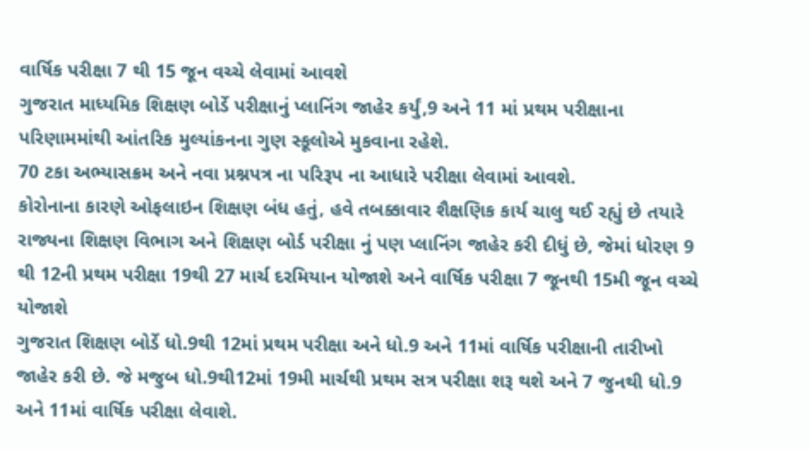વાર્ષિક પરીક્ષા 7 થી 15 જૂન વચ્ચે લેવામાં આવશે
ગુજરાત માધ્યમિક શિક્ષણ બોર્ડે પરીક્ષાનું પ્લાનિંગ જાહેર કર્યું,9 અને 11 માં પ્રથમ પરીક્ષાના પરિણામમાંથી આંતરિક મુલ્યાંકનના ગુણ સ્કૂલોએ મુકવાના રહેશે.
70 ટકા અભ્યાસક્રમ અને નવા પ્રશ્નપત્ર ના પરિરૂપ ના આધારે પરીક્ષા લેવામાં આવશે.
કોરોનાના કારણે ઓફલાઇન શિક્ષણ બંધ હતું, હવે તબક્કાવાર શૈક્ષણિક કાર્ય ચાલુ થઈ રહ્યું છે તયારે રાજ્યના શિક્ષણ વિભાગ અને શિક્ષણ બોર્ડ પરીક્ષા નું પણ પ્લાનિંગ જાહેર કરી દીધું છે, જેમાં ધોરણ 9 થી 12ની પ્રથમ પરીક્ષા 19થી 27 માર્ચ દરમિયાન યોજાશે અને વાર્ષિક પરીક્ષા 7 જૂનથી 15મી જૂન વચ્ચે યોજાશે
ગુજરાત શિક્ષણ બોર્ડે ધો.9થી 12માં પ્રથમ પરીક્ષા અને ધો.9 અને 11માં વાર્ષિક પરીક્ષાની તારીખો જાહેર કરી છે. જે મજુબ ધો.9થી12માં 19મી માર્ચથી પ્રથમ સત્ર પરીક્ષા શરૂ થશે અને 7 જુનથી ધો.9 અને 11માં વાર્ષિક પરીક્ષા લેવાશે.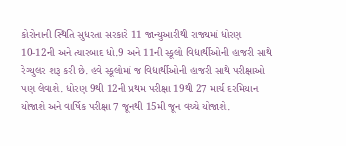કોરોનાની સ્થિતિ સુધરતા સરકારે 11 જાન્યુઆરીથી રાજ્યમાં ધોરણ 10-12ની અને ત્યારબાદ ધો.9 અને 11ની સ્કૂલો વિદ્યાર્થીઓની હાજરી સાથે રેગ્યુલર શરૂ કરી છે. હવે સ્કૂલોમાં જ વિદ્યાર્થીઓની હાજરી સાથે પરીક્ષાઓ પણ લેવાશે. ધોરણ 9થી 12ની પ્રથમ પરીક્ષા 19થી 27 માર્ચ દરમિયાન યોજાશે અને વાર્ષિક પરીક્ષા 7 જૂનથી 15મી જૂન વચ્ચે યોજાશે.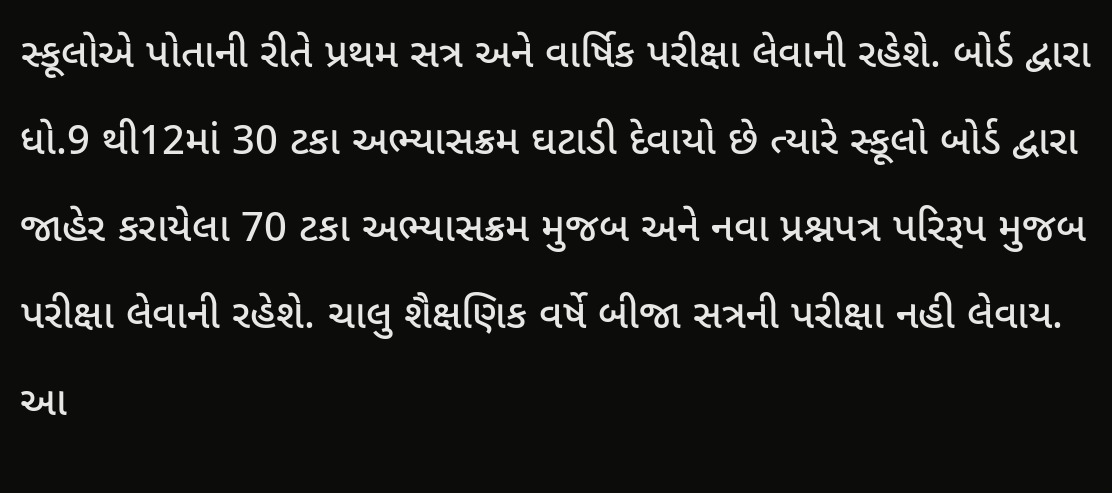સ્કૂલોએ પોતાની રીતે પ્રથમ સત્ર અને વાર્ષિક પરીક્ષા લેવાની રહેશે. બોર્ડ દ્વારા ધો.9 થી12માં 30 ટકા અભ્યાસક્રમ ઘટાડી દેવાયો છે ત્યારે સ્કૂલો બોર્ડ દ્વારા જાહેર કરાયેલા 70 ટકા અભ્યાસક્રમ મુજબ અને નવા પ્રશ્નપત્ર પરિરૂપ મુજબ પરીક્ષા લેવાની રહેશે. ચાલુ શૈક્ષણિક વર્ષે બીજા સત્રની પરીક્ષા નહી લેવાય. આ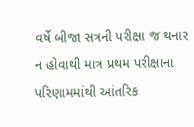વર્ષે બીજા સત્રની પરીક્ષા જ થનાર ન હોવાથી માત્ર પ્રથમ પરીક્ષાના પરિણામમાંથી આંતરિક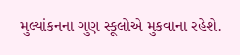મુલ્યાંકનના ગુણ સ્કૂલોએ મુકવાના રહેશે.